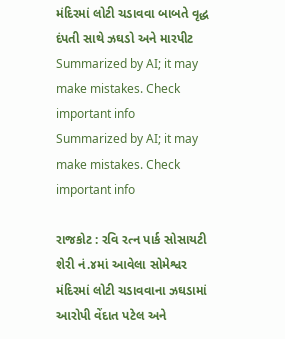મંદિરમાં લોટી ચડાવવા બાબતે વૃદ્ધ દંપતી સાથે ઝઘડો અને મારપીટ
Summarized by AI; it may make mistakes. Check important info
Summarized by AI; it may make mistakes. Check important info

રાજકોટ : રવિ રત્ન પાર્ક સોસાયટી શેરી નં.૪માં આવેલા સોમેશ્વર મંદિરમાં લોટી ચડાવવાના ઝઘડામાં આરોપી વેંદાત પટેલ અને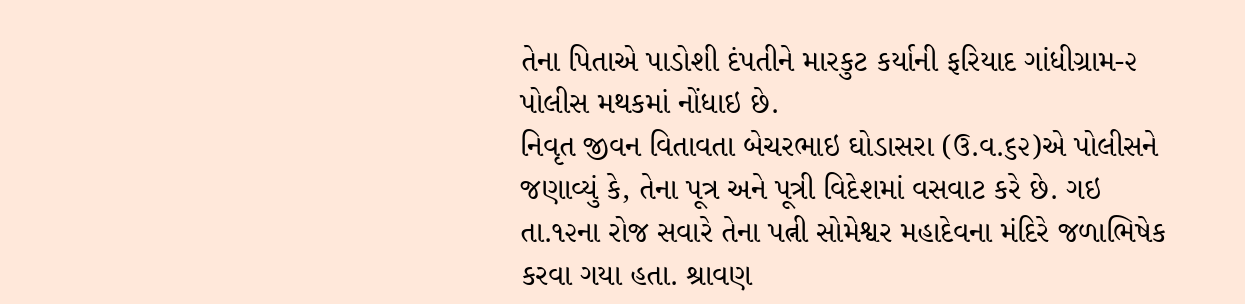તેના પિતાએ પાડોશી દંપતીને મારકુટ કર્યાની ફરિયાદ ગાંધીગ્રામ-૨ પોલીસ મથકમાં નોંધાઇ છે.
નિવૃત જીવન વિતાવતા બેચરભાઇ ઘોડાસરા (ઉ.વ.૬૨)એ પોલીસને જણાવ્યું કે, તેના પૂત્ર અને પૂત્રી વિદેશમાં વસવાટ કરે છે. ગઇ તા.૧૨ના રોજ સવારે તેના પત્ની સોમેશ્વર મહાદેવના મંદિરે જળાભિષેક કરવા ગયા હતા. શ્રાવણ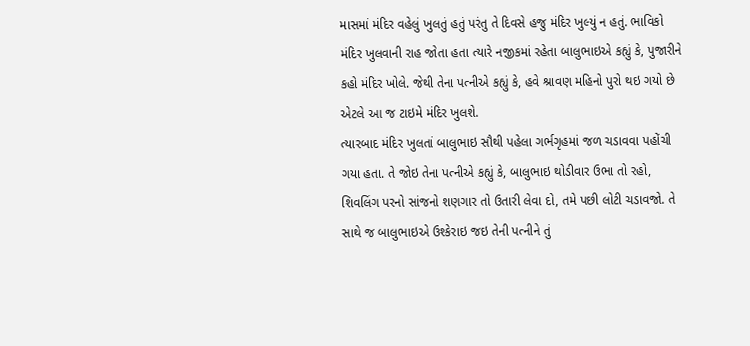માસમાં મંદિર વહેલું ખુલતું હતું પરંતુ તે દિવસે હજુ મંદિર ખુલ્યું ન હતું. ભાવિકો મંદિર ખુલવાની રાહ જોતા હતા ત્યારે નજીકમાં રહેતા બાલુભાઇએ કહ્યું કે, પુજારીને કહો મંદિર ખોલે. જેથી તેના પત્નીએ કહ્યું કે, હવે શ્રાવણ મહિનો પુરો થઇ ગયો છે એટલે આ જ ટાઇમે મંદિર ખુલશે.
ત્યારબાદ મંદિર ખુલતાં બાલુભાઇ સૌથી પહેલા ગર્ભગૃહમાં જળ ચડાવવા પહોંચી ગયા હતા. તે જોઇ તેના પત્નીએ કહ્યું કે, બાલુભાઇ થોડીવાર ઉભા તો રહો, શિવલિંગ પરનો સાંજનો શણગાર તો ઉતારી લેવા દો, તમે પછી લોટી ચડાવજો. તે સાથે જ બાલુભાઇએ ઉશ્કેરાઇ જઇ તેની પત્નીને તું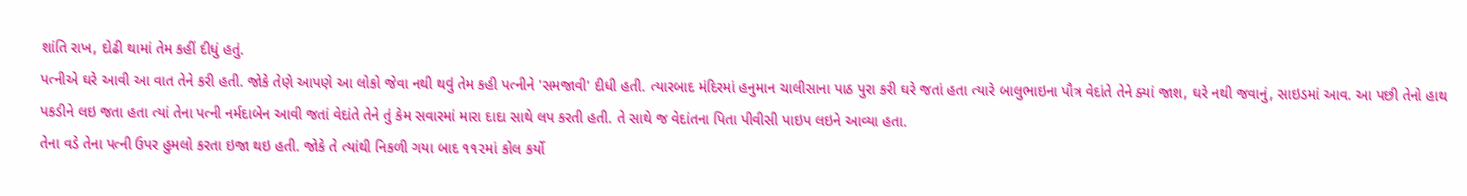શાંતિ રાખ, દોઢી થામાં તેમ કહીં દીધું હતું.
પત્નીએ ઘરે આવી આ વાત તેને કરી હતી. જોકે તેણે આપણે આ લોકો જેવા નથી થવું તેમ કહી પત્નીને 'સમજાવી' દીધી હતી. ત્યારબાદ મંદિરમાં હનુમાન ચાલીસાના પાઠ પુરા કરી ઘરે જતાં હતા ત્યારે બાલુભાઇના પૌત્ર વેદાંતે તેને ક્યાં જાશ, ઘરે નથી જવાનું, સાઇડમાં આવ. આ પછી તેનો હાથ પકડીને લઇ જતા હતા ત્યાં તેના પત્ની નર્મદાબેન આવી જતાં વેદાંતે તેને તું કેમ સવારમાં મારા દાદા સાથે લપ કરતી હતી. તે સાથે જ વેદાંતના પિતા પીવીસી પાઇપ લઇને આવ્યા હતા.
તેના વડે તેના પત્ની ઉપર હુમલો કરતા ઇજા થઇ હતી. જોકે તે ત્યાંથી નિકળી ગયા બાદ ૧૧૨માં કોલ કર્યો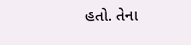હતો. તેના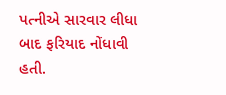પત્નીએ સારવાર લીધા બાદ ફરિયાદ નોંધાવી હતી.